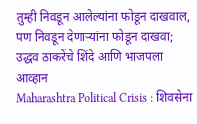तुम्ही निवडून आलेल्यांना फोडून दाखवाल, पण निवडून देणाऱ्यांना फोडून दाखवा; उद्धव ठाकरेंचे शिंदे आणि भाजपला आव्हान
Maharashtra Political Crisis : शिवसेना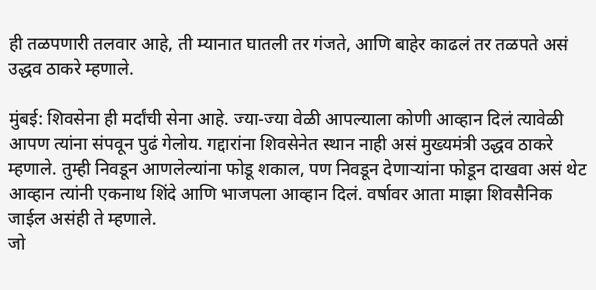ही तळपणारी तलवार आहे, ती म्यानात घातली तर गंजते, आणि बाहेर काढलं तर तळपते असं उद्धव ठाकरे म्हणाले.

मुंबई: शिवसेना ही मर्दांची सेना आहे. ज्या-ज्या वेळी आपल्याला कोणी आव्हान दिलं त्यावेळी आपण त्यांना संपवून पुढं गेलोय. गद्दारांना शिवसेनेत स्थान नाही असं मुख्यमंत्री उद्धव ठाकरे म्हणाले. तुम्ही निवडून आणलेल्यांना फोडू शकाल, पण निवडून देणाऱ्यांना फोडून दाखवा असं थेट आव्हान त्यांनी एकनाथ शिंदे आणि भाजपला आव्हान दिलं. वर्षावर आता माझा शिवसैनिक जाईल असंही ते म्हणाले.
जो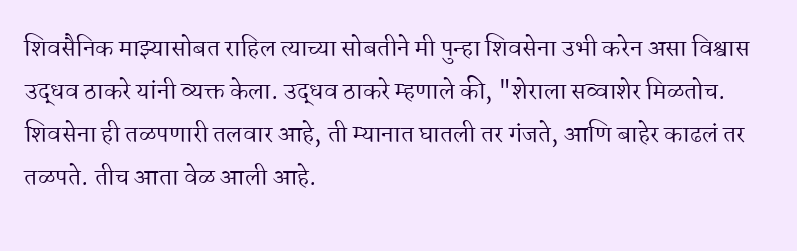शिवसैनिक माझ्यासोबत राहिल त्याच्या सोबतीने मी पुन्हा शिवसेना उभी करेन असा विश्वास उद्धव ठाकरे यांनी व्यक्त केला. उद्धव ठाकरे म्हणाले की, "शेराला सव्वाशेर मिळतोच. शिवसेना ही तळपणारी तलवार आहे, ती म्यानात घातली तर गंजते, आणि बाहेर काढलं तर तळपते. तीच आता वेळ आली आहे.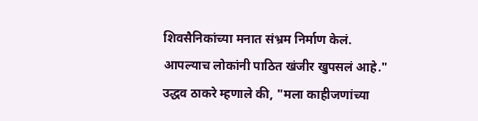शिवसैनिकांच्या मनात संभ्रम निर्माण केलं. आपल्याच लोकांनी पाठित खंजीर खुपसलं आहे."
उद्धव ठाकरे म्हणाले की, "मला काहीजणांच्या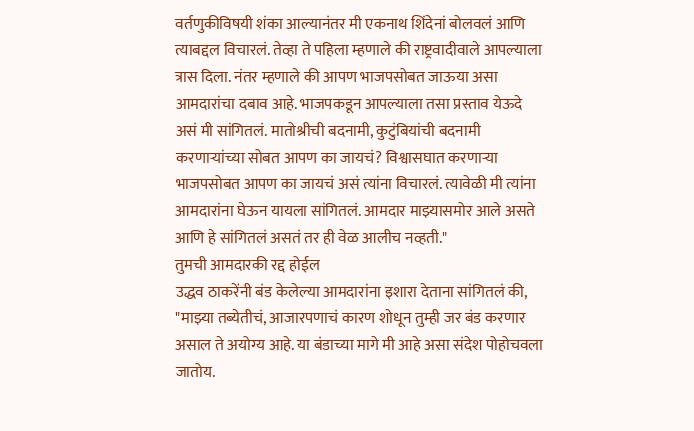वर्तणुकीविषयी शंका आल्यानंतर मी एकनाथ शिंदेनां बोलवलं आणि त्याबद्दल विचारलं. तेव्हा ते पहिला म्हणाले की राष्ट्रवादीवाले आपल्याला त्रास दिला. नंतर म्हणाले की आपण भाजपसोबत जाऊया असा आमदारांचा दबाव आहे. भाजपकडून आपल्याला तसा प्रस्ताव येऊदे असं मी सांगितलं. मातोश्रीची बदनामी, कुटुंबियांची बदनामी करणाऱ्यांच्या सोबत आपण का जायचं? विश्वासघात करणाऱ्या भाजपसोबत आपण का जायचं असं त्यांना विचारलं. त्यावेळी मी त्यांना आमदारांना घेऊन यायला सांगितलं. आमदार माझ्यासमोर आले असते आणि हे सांगितलं असतं तर ही वेळ आलीच नव्हती."
तुमची आमदारकी रद्द होईल
उद्धव ठाकरेंनी बंड केलेल्या आमदारांना इशारा देताना सांगितलं की, "माझ्या तब्येतीचं, आजारपणाचं कारण शोधून तुम्ही जर बंड करणार असाल ते अयोग्य आहे. या बंडाच्या मागे मी आहे असा संदेश पोहोचवला जातोय.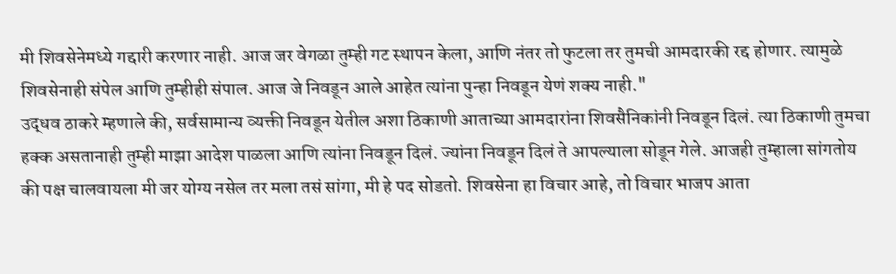मी शिवसेनेमध्ये गद्दारी करणार नाही. आज जर वेगळा तुम्ही गट स्थापन केला, आणि नंतर तो फुटला तर तुमची आमदारकी रद्द होणार. त्यामुळे शिवसेनाही संपेल आणि तुम्हीही संपाल. आज जे निवडून आले आहेत त्यांना पुन्हा निवडून येणं शक्य नाही."
उद्धव ठाकरे म्हणाले की, सर्वसामान्य व्यक्ती निवडून येतील अशा ठिकाणी आताच्या आमदारांना शिवसैनिकांनी निवडून दिलं. त्या ठिकाणी तुमचा हक्क असतानाही तुम्ही माझा आदेश पाळला आणि त्यांना निवडून दिलं. ज्यांना निवडून दिलं ते आपल्याला सोडून गेले. आजही तुम्हाला सांगतोय की पक्ष चालवायला मी जर योग्य नसेल तर मला तसं सांगा, मी हे पद सोडतो. शिवसेना हा विचार आहे, तो विचार भाजप आता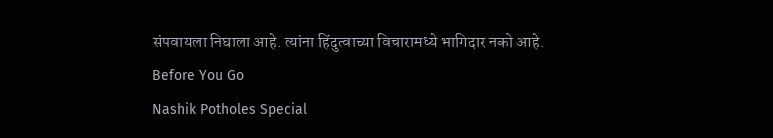संपवायला निघाला आहे. त्यांना हिंदुत्वाच्या विचारामध्ये भागिदार नको आहे.
Before You Go
Nashik Potholes Special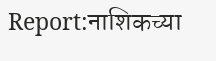Report:नाशिकच्या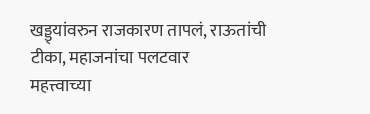खड्ड्यांवरुन राजकारण तापलं, राऊतांची टीका, महाजनांचा पलटवार
महत्त्वाच्या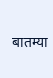बातम्या